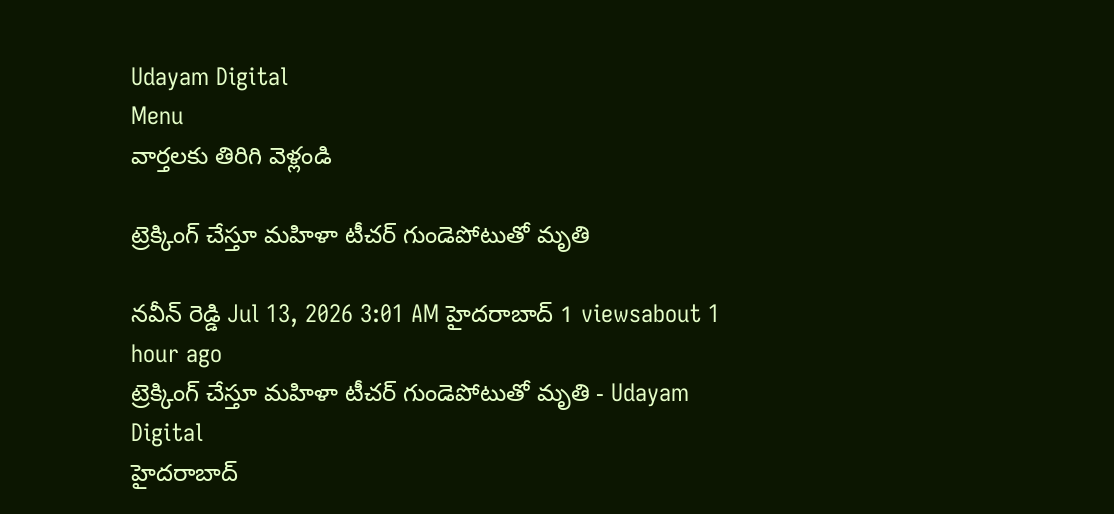Udayam Digital
Menu
వార్తలకు తిరిగి వెళ్లండి

ట్రెక్కింగ్ చేస్తూ మహిళా టీచర్ గుండెపోటుతో మృతి

నవీన్ రెడ్డి Jul 13, 2026 3:01 AM హైదరాబాద్ 1 viewsabout 1 hour ago
ట్రెక్కింగ్ చేస్తూ మహిళా టీచర్ గుండెపోటుతో మృతి - Udayam Digital
హైదరాబాద్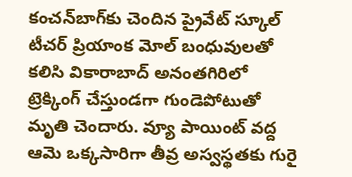కంచన్‌బాగ్‌కు చెందిన ప్రైవేట్ స్కూల్ టీచర్ ప్రియాంక మోల్‌ బంధువులతో కలిసి వికారాబాద్ అనంతగిరిలో ట్రెక్కింగ్ చేస్తుండగా గుండెపోటుతో మృతి చెందారు. వ్యూ పాయింట్ వద్ద ఆమె ఒక్కసారిగా తీవ్ర అస్వస్థతకు గురై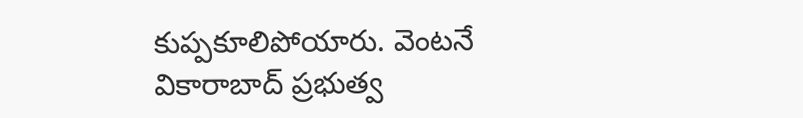కుప్పకూలిపోయారు. వెంటనే వికారాబాద్ ప్రభుత్వ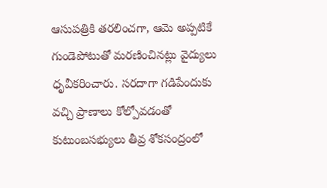ఆసుపత్రికి తరలించగా, ఆమె అప్పటికే గుండెపోటుతో మరణించినట్లు వైద్యులు ధృవీకరించారు. సరదాగా గడిపేందుకు వచ్చి ప్రాణాలు కోల్పోవడంతో కుటుంబసభ్యులు తీవ్ర శోకసంద్రంలో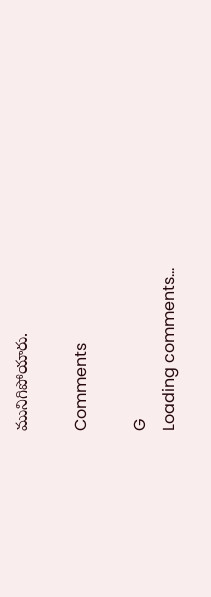మునిగిపోయారు.

Comments

G
Loading comments...